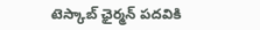టెస్కాబ్‌ ‌ఛైర్మన్‌ ‌పదవికి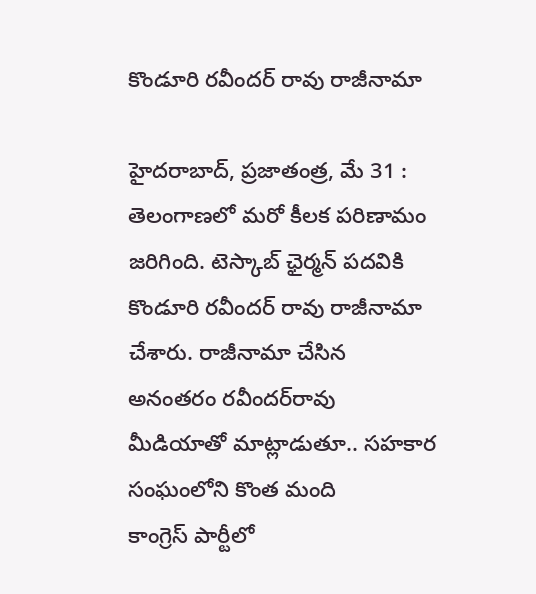కొండూరి రవీందర్‌ ‌రావు రాజీనామా

హైదరాబాద్‌, ప్రజాతంత్ర, మే 31 : తెలంగాణలో మరో కీలక పరిణామం జరిగింది. టెస్కాబ్‌ ‌ఛైర్మన్‌ ‌పదవికి కొండూరి రవీందర్‌ ‌రావు రాజీనామా చేశారు. రాజీనామా చేసిన అనంతరం రవీందర్‌రావు మీడియాతో మాట్లాడుతూ.. సహకార సంఘంలోని కొంత మంది కాంగ్రెస్‌ ‌పార్టీలో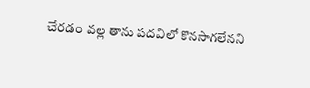చేరడం వల్ల తాను పదవిలో కొనసాగలేనని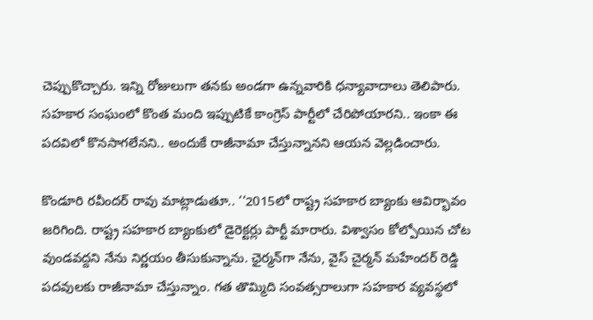చెప్పుకొచ్చారు. ఇన్ని రోజులుగా తనకు అండగా ఉన్నవారికి ధన్యావాదాలు తెలిపారు. సహకార సంఘంలో కొంత మంది ఇప్పుటికే కాంగ్రెస్‌ ‌పార్టీలో చేరిపోయారని.. ఇంకా ఈ పదవిలో కొనసాగలేనని.. అందుకే రాజీనామా చేస్తున్నానని ఆయన వెల్లడించారు.

కొండూరి రవీందర్‌ ‌రావు మాట్లాడుతూ.. ‘‘2015లో రాష్ట్ర సహకార బ్యాంకు ఆవిర్భావం జరిగింది. రాష్ట్ర సహకార బ్యాంకులో డైరెక్టర్లు పార్టీ మారారు. విశ్వాసం కోల్పోయిన చోట వుండవద్దని నేను నిర్ణయం తీసుకున్నాను. ఛైర్మన్‌గా నేను, వైస్‌ ‌చైర్మన్‌ ‌మహేందర్‌ ‌రెడ్డి పదవులకు రాజీనామా చేస్తున్నాం. గత తొమ్మిది సంవత్సరాలుగా సహకార వ్యవస్థలో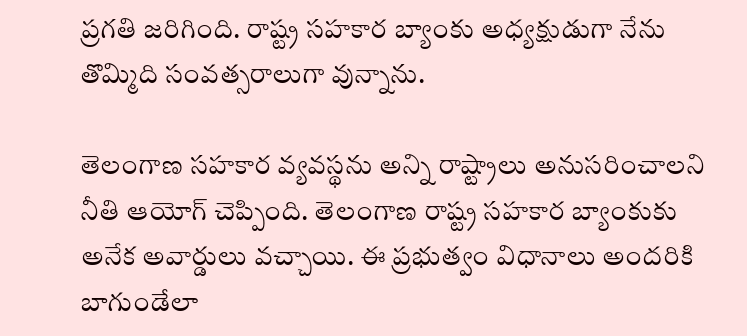ప్రగతి జరిగింది. రాష్ట్ర సహకార బ్యాంకు అధ్యక్షుడుగా నేను తొమ్మిది సంవత్సరాలుగా వున్నాను.

తెలంగాణ సహకార వ్యవస్థను అన్ని రాష్ట్రాలు అనుసరించాలని నీతి ఆయోగ్‌ ‌చెప్పింది. తెలంగాణ రాష్ట్ర సహకార బ్యాంకుకు అనేక అవార్డులు వచ్చాయి. ఈ ప్రభుత్వం విధానాలు అందరికి బాగుండేలా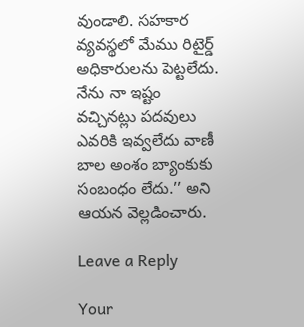వుండాలి. సహకార వ్యవస్థలో మేము రిటైర్డ్ అధికారులను పెట్టలేదు. నేను నా ఇష్టం వచ్చినట్లు పదవులు ఎవరికి ఇవ్వలేదు వాణీ బాల అంశం బ్యాంకుకు సంబంధం లేదు.’’ అని ఆయన వెల్లడించారు.

Leave a Reply

Your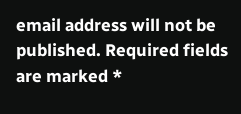email address will not be published. Required fields are marked *